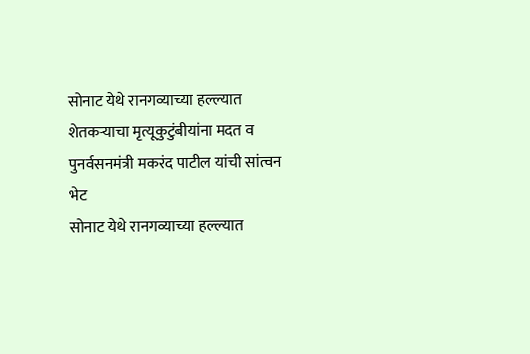सोनाट येथे रानगव्याच्या हल्ल्यात शेतकऱ्याचा मृत्यूकुटुंबीयांना मदत व पुनर्वसनमंत्री मकरंद पाटील यांची सांत्वन भेट
सोनाट येथे रानगव्याच्या हल्ल्यात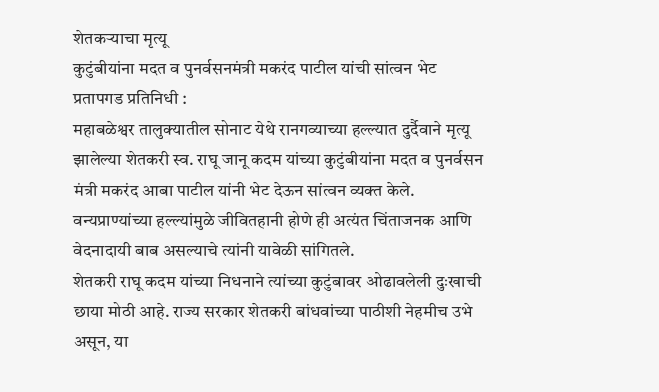शेतकऱ्याचा मृत्यू
कुटुंबीयांना मदत व पुनर्वसनमंत्री मकरंद पाटील यांची सांत्वन भेट
प्रतापगड प्रतिनिधी :
महाबळेश्वर तालुक्यातील सोनाट येथे रानगव्याच्या हल्ल्यात दुर्दैवाने मृत्यू झालेल्या शेतकरी स्व. राघू जानू कदम यांच्या कुटुंबीयांना मदत व पुनर्वसन मंत्री मकरंद आबा पाटील यांनी भेट देऊन सांत्वन व्यक्त केले. वन्यप्राण्यांच्या हल्ल्यांमुळे जीवितहानी होणे ही अत्यंत चिंताजनक आणि वेदनादायी बाब असल्याचे त्यांनी यावेळी सांगितले.
शेतकरी राघू कदम यांच्या निधनाने त्यांच्या कुटुंबावर ओढावलेली दुःखाची छाया मोठी आहे. राज्य सरकार शेतकरी बांधवांच्या पाठीशी नेहमीच उभे असून, या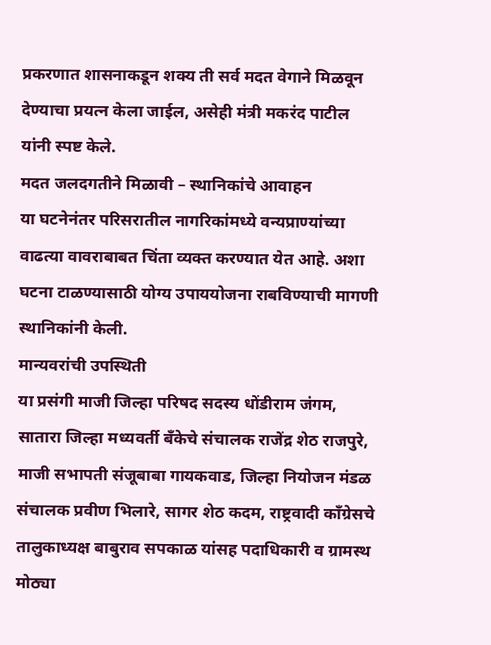प्रकरणात शासनाकडून शक्य ती सर्व मदत वेगाने मिळवून देण्याचा प्रयत्न केला जाईल, असेही मंत्री मकरंद पाटील यांनी स्पष्ट केले.
मदत जलदगतीने मिळावी – स्थानिकांचे आवाहन
या घटनेनंतर परिसरातील नागरिकांमध्ये वन्यप्राण्यांच्या वाढत्या वावराबाबत चिंता व्यक्त करण्यात येत आहे. अशा घटना टाळण्यासाठी योग्य उपाययोजना राबविण्याची मागणी स्थानिकांनी केली.
मान्यवरांची उपस्थिती
या प्रसंगी माजी जिल्हा परिषद सदस्य धोंडीराम जंगम, सातारा जिल्हा मध्यवर्ती बँकेचे संचालक राजेंद्र शेठ राजपुरे, माजी सभापती संजूबाबा गायकवाड, जिल्हा नियोजन मंडळ संचालक प्रवीण भिलारे, सागर शेठ कदम, राष्ट्रवादी काँग्रेसचे तालुकाध्यक्ष बाबुराव सपकाळ यांसह पदाधिकारी व ग्रामस्थ मोठ्या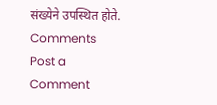संख्येने उपस्थित होते.
Comments
Post a Comment